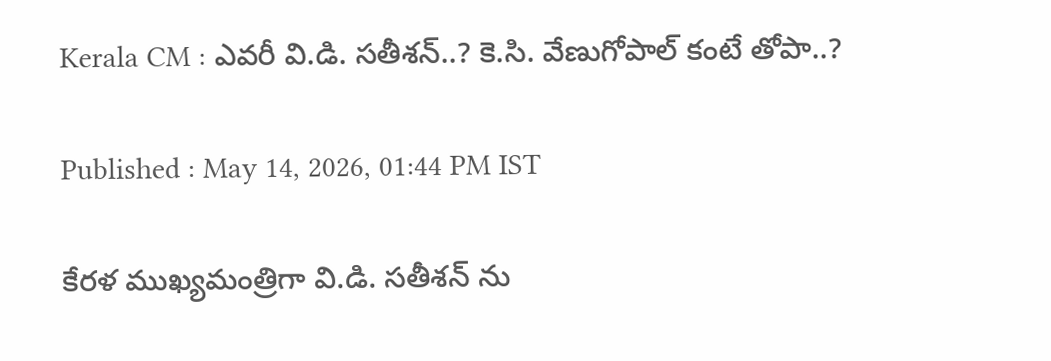Kerala CM : ఎవరీ వి.డి. సతీశన్..? కె.సి. వేణుగోపాల్ కంటే తోపా..?

Published : May 14, 2026, 01:44 PM IST

కేరళ ముఖ్యమంత్రిగా వి.డి. సతీశన్ ను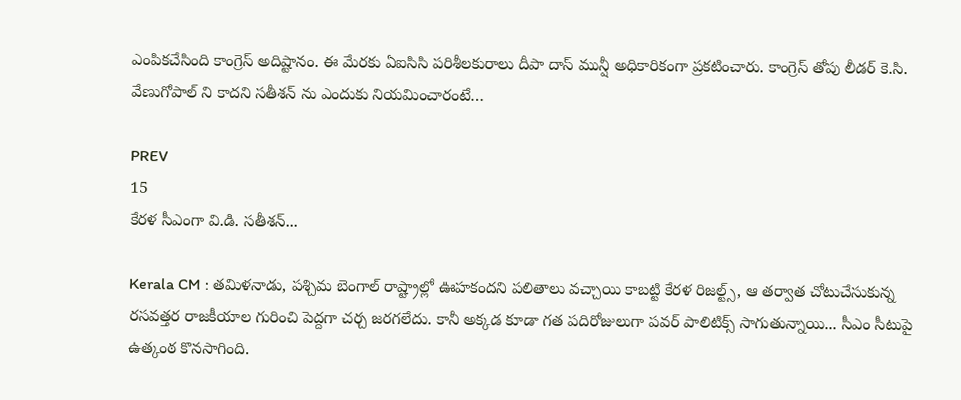ఎంపికచేసింది కాంగ్రెస్ అదిష్టానం. ఈ మేరకు ఏఐసిసి పరిశీలకురాలు దీపా దాస్ మున్షీ అధికారికంగా ప్రకటించారు. కాంగ్రెస్ తోపు లీడర్ కె.సి. వేణుగోపాల్ ని కాదని సతీశన్ ను ఎందుకు నియమించారంటే…

PREV
15
కేరళ సీఎంగా వి.డి. సతీశన్...

Kerala CM : తమిళనాడు, పశ్చిమ బెంగాల్ రాష్ట్రాల్లో ఊహకందని పలితాలు వచ్చాయి కాబట్టి కేరళ రిజల్ట్స్, ఆ తర్వాత చోటుచేసుకున్న రసవత్తర రాజకీయాల గురించి పెద్దగా చర్చ జరగలేదు. కానీ అక్కడ కూడా గత పదిరోజులుగా పవర్ పాలిటిక్స్ సాగుతున్నాయి... సీఎం సీటుపై ఉత్కంఠ కొనసాగింది.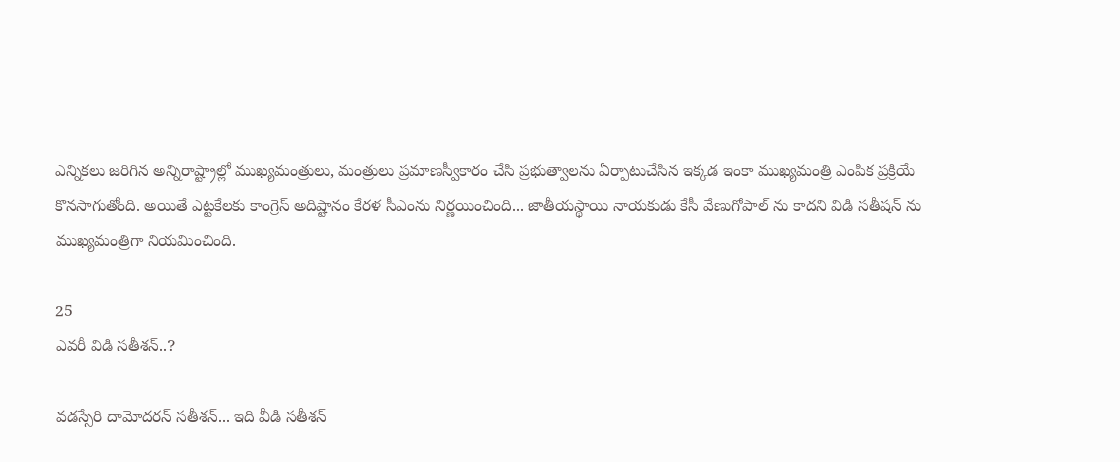ఎన్నికలు జరిగిన అన్నిరాష్ట్రాల్లో ముఖ్యమంత్రులు, మంత్రులు ప్రమాణస్వీకారం చేసి ప్రభుత్వాలను ఏర్పాటుచేసిన ఇక్కడ ఇంకా ముఖ్యమంత్రి ఎంపిక ప్రక్రియే కొనసాగుతోంది. అయితే ఎట్టకేలకు కాంగ్రెస్ అదిష్టానం కేరళ సీఎంను నిర్ణయించింది... జాతీయస్థాయి నాయకుడు కేసీ వేణుగోపాల్ ను కాదని విడి సతీషన్ ను ముఖ్యమంత్రిగా నియమించింది.

25
ఎవరీ విడి సతీశన్..?

వడస్సేరి దామోదరన్ సతీశన్... ఇది వీడి సతీశన్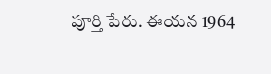పూర్తి పేరు. ఈయన 1964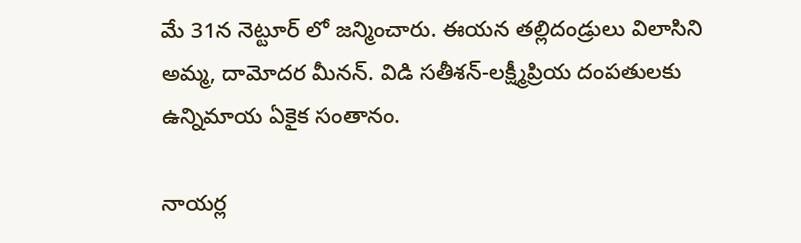మే 31న నెట్టూర్ లో జన్మించారు. ఈయన తల్లిదండ్రులు విలాసిని అమ్మ, దామోదర మీనన్. విడి సతీశన్-లక్ష్మీప్రియ దంపతులకు ఉన్నిమాయ ఏకైక సంతానం.

నాయర్ల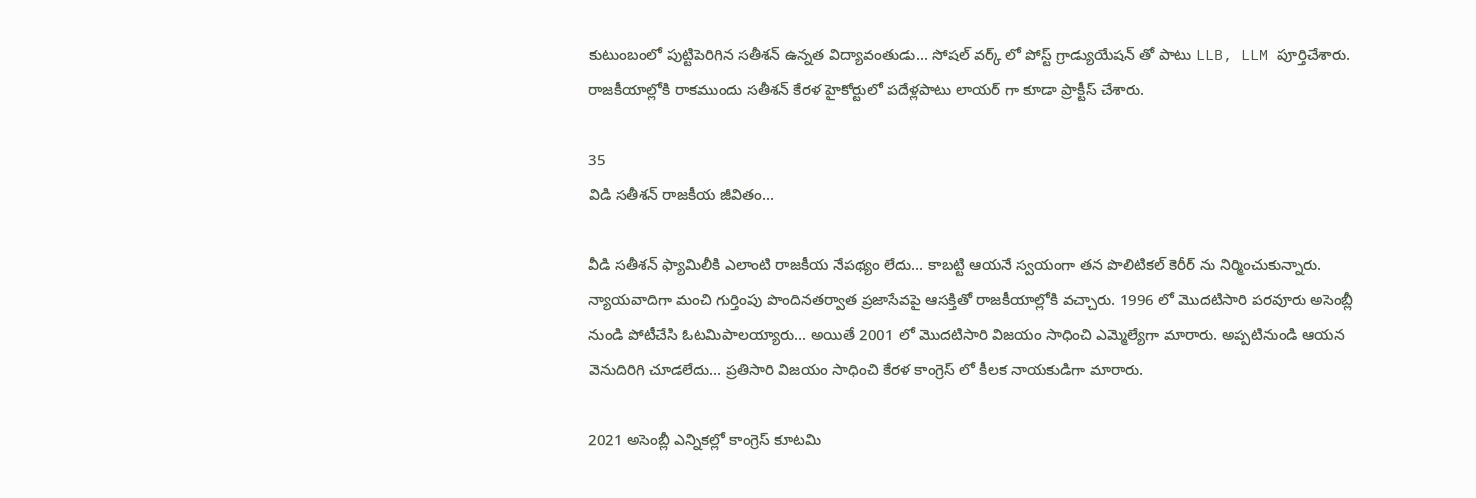కుటుంబంలో పుట్టిపెరిగిన సతీశన్ ఉన్నత విద్యావంతుడు... సోషల్ వర్క్ లో పోస్ట్ గ్రాడ్యుయేషన్ తో పాటు LLB, LLM పూర్తిచేశారు. రాజకీయాల్లోకి రాకముందు సతీశన్ కేరళ హైకోర్టులో పదేళ్లపాటు లాయర్ గా కూడా ప్రాక్టీస్ చేశారు.

35
విడి సతీశన్ రాజకీయ జీవితం...

వీడి సతీశన్ ఫ్యామిలీకి ఎలాంటి రాజకీయ నేపథ్యం లేదు... కాబట్టి ఆయనే స్వయంగా తన పొలిటికల్ కెరీర్ ను నిర్మించుకున్నారు. న్యాయవాదిగా మంచి గుర్తింపు పొందినతర్వాత ప్రజాసేవపై ఆసక్తితో రాజకీయాల్లోకి వచ్చారు. 1996 లో మొదటిసారి పరవూరు అసెంబ్లీ నుండి పోటీచేసి ఓటమిపాలయ్యారు... అయితే 2001 లో మొదటిసారి విజయం సాధించి ఎమ్మెల్యేగా మారారు. అప్పటినుండి ఆయన వెనుదిరిగి చూడలేదు... ప్రతిసారి విజయం సాధించి కేరళ కాంగ్రెస్ లో కీలక నాయకుడిగా మారారు.

2021 అసెంబ్లీ ఎన్నికల్లో కాంగ్రెస్ కూటమి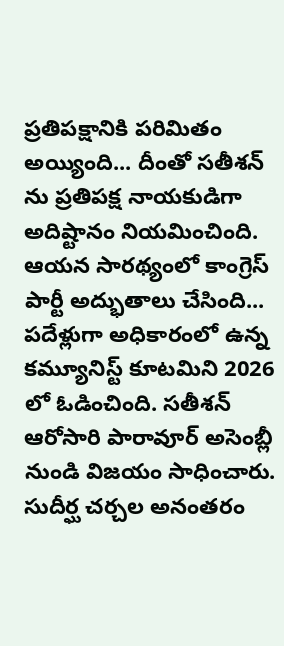ప్రతిపక్షానికి పరిమితం అయ్యింది... దీంతో సతీశన్ ను ప్రతిపక్ష నాయకుడిగా అదిష్టానం నియమించింది. ఆయన సారథ్యంలో కాంగ్రెస్ పార్టీ అద్భుతాలు చేసింది... పదేళ్లుగా అధికారంలో ఉన్న కమ్యూనిస్ట్ కూటమిని 2026 లో ఓడించింది. సతీశన్ ఆరోసారి పారావూర్ అసెంబ్లీ నుండి విజయం సాధించారు. సుదీర్ఘ చర్చల అనంతరం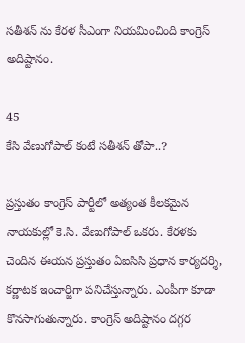సతీశన్ ను కేరళ సీఎంగా నియమించింది కాంగ్రెస్ అదిష్టానం.

45
కేసి వేణుగోపాల్ కంటే సతీశన్ తోపా..?

ప్రస్తుతం కాంగ్రెస్ పార్టీలో అత్యంత కీలకమైన నాయకుల్లో కె.సి. వేణుగోపాల్ ఒకరు. కేరళకు చెందిన ఈయన ప్రస్తుతం ఏఐసిసి ప్రధాన కార్యదర్శి, కర్ణాటక ఇంచార్జిగా పనిచేస్తున్నారు. ఎంపీగా కూడా కొనసాగుతున్నారు. కాంగ్రెస్ అదిష్టానం దగ్గర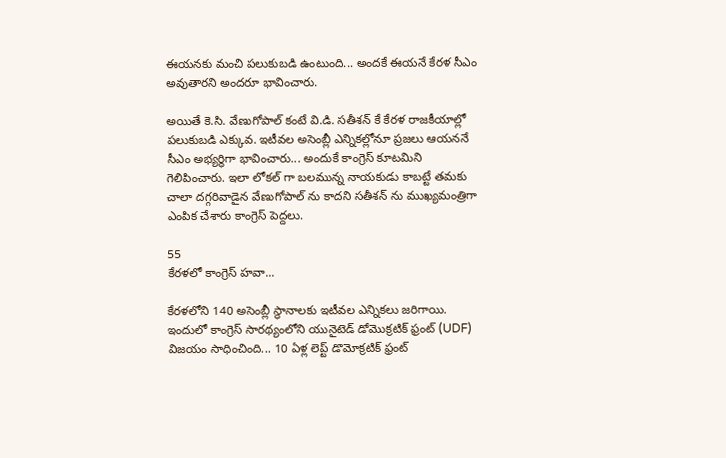ఈయనకు మంచి పలుకుబడి ఉంటుంది... అందకే ఈయనే కేరళ సీఎం అవుతారని అందరూ భావించారు.

అయితే కె.సి. వేణుగోపాల్ కంటే వి.డి. సతీశన్ కే కేరళ రాజకీయాల్లో పలుకుబడి ఎక్కువ. ఇటీవల అసెంబ్లీ ఎన్నికల్లోనూ ప్రజలు ఆయననే సీఎం అభ్యర్థిగా భావించారు... అందుకే కాంగ్రెస్ కూటమిని గెలిపించారు. ఇలా లోకల్ గా బలమున్న నాయకుడు కాబట్టే తమకు చాలా దగ్గరివాడైన వేణుగోపాల్ ను కాదని సతీశన్ ను ముఖ్యమంత్రిగా ఎంపిక చేశారు కాంగ్రెస్ పెద్దలు.

55
కేరళలో కాంగ్రెస్ హవా...

కేరళలోని 140 అసెంబ్లీ స్థానాలకు ఇటీవల ఎన్నికలు జరిగాయి. ఇందులో కాంగ్రెస్ సారథ్యంలోని యునైటెడ్ డోమొక్రటిక్ ఫ్రంట్ (UDF) విజయం సాధించింది... 10 ఏళ్ల లెప్ట్ డొమోక్రటిక్ ఫ్రంట్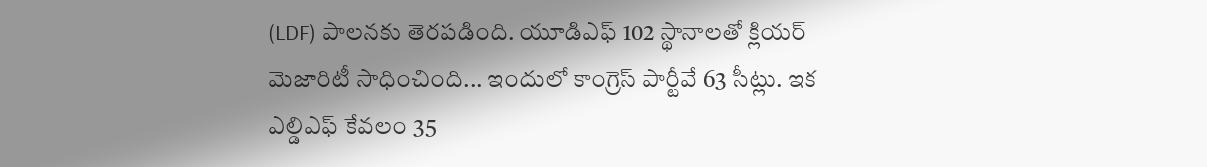(LDF) పాలనకు తెరపడింది. యూడిఎఫ్ 102 స్థానాలతో క్లియర్ మెజారిటీ సాధించింది... ఇందులో కాంగ్రెస్ పార్టీవే 63 సీట్లు. ఇక ఎల్డిఎఫ్ కేవలం 35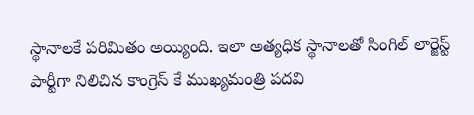స్థానాలకే పరిమితం అయ్యింది. ఇలా అత్యధిక స్థానాలతో సింగిల్ లార్జెస్ట్ పార్టీగా నిలిచిన కాంగ్రెస్ కే ముఖ్యమంత్రి పదవి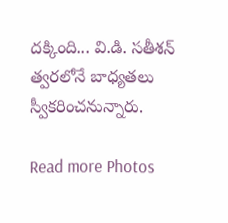దక్కింది... వి.డి. సతీశన్ త్వరలోనే బాధ్యతలు స్వీకరించనున్నారు.

Read more Photos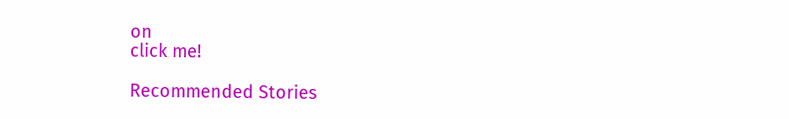on
click me!

Recommended Stories